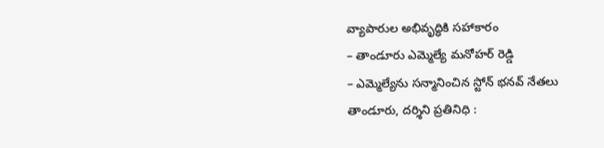వ్యాపారుల అభివృద్ధికి సహాకారం
– తాండూరు ఎమ్మెల్యే మనోహర్ రెడ్డి
– ఎమ్మెల్యేను సన్మానించిన స్టోన్ భనవ్ నేతలు
తాండూరు, దర్శిని ప్రతినిధి :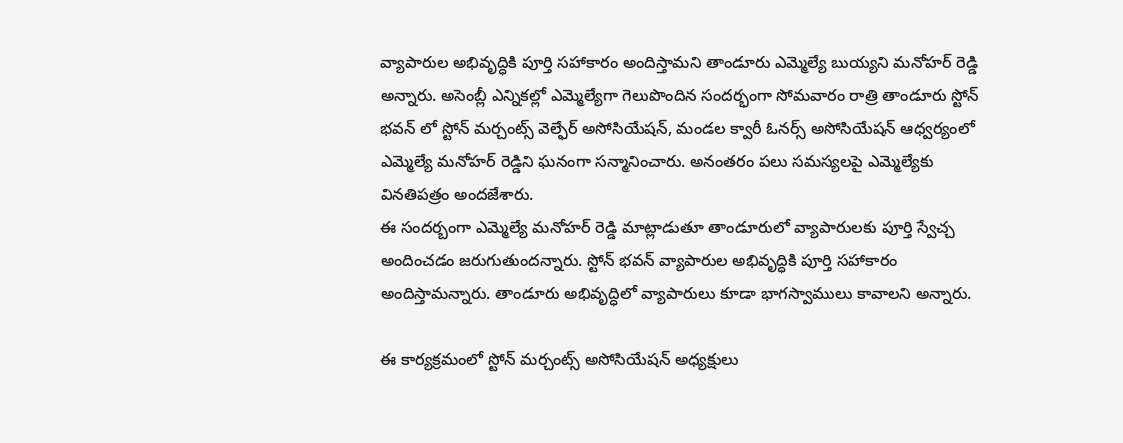వ్యాపారుల అభివృద్ధికి పూర్తి సహాకారం అందిస్తామని తాండూరు ఎమ్మెల్యే బుయ్యని మనోహర్ రెడ్డి అన్నారు. అసెంబ్లీ ఎన్నికల్లో ఎమ్మెల్యేగా గెలుపొందిన సందర్భంగా సోమవారం రాత్రి తాండూరు స్టోన్ భవన్ లో స్టోన్ మర్చంట్స్ వెల్ఫేర్ అసోసియేషన్, మండల క్వారీ ఓనర్స్ అసోసియేషన్ ఆధ్వర్యంలో ఎమ్మెల్యే మనోహర్ రెడ్డిని ఘనంగా సన్మానించారు. అనంతరం పలు సమస్యలపై ఎమ్మెల్యేకు వినతిపత్రం అందజేశారు.
ఈ సందర్బంగా ఎమ్మెల్యే మనోహర్ రెడ్డి మాట్లాడుతూ తాండూరులో వ్యాపారులకు పూర్తి స్వేచ్చ అందించడం జరుగుతుందన్నారు. స్టోన్ భవన్ వ్యాపారుల అభివృద్ధికి పూర్తి సహాకారం అందిస్తామన్నారు. తాండూరు అభివృద్ధిలో వ్యాపారులు కూడా భాగస్వాములు కావాలని అన్నారు.

ఈ కార్యక్రమంలో స్టోన్ మర్చంట్స్ అసోసియేషన్ అధ్యక్షులు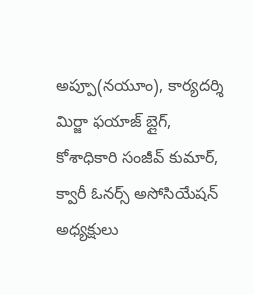అప్పూ(నయూం), కార్యదర్శి మిర్జా ఫయాజ్ బ్లైగ్, కోశాధికారి సంజీవ్ కుమార్, క్వారీ ఓనర్స్ అసోసియేషన్ అధ్యక్షులు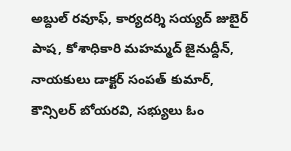అబ్దుల్ రవూఫ్, కార్యదర్శి సయ్యద్ జుబైర్ పాష, కోశాధికారి మహమ్మద్ జైనుద్దీన్, నాయకులు డాక్టర్ సంపత్ కుమార్, కౌన్సిలర్ బోయరవి, సభ్యులు ఓం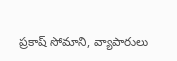ప్రకాష్ సోమాని, వ్యాపారులు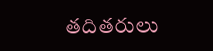తదితరులు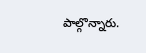పాల్గొన్నారు.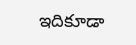ఇదికూడా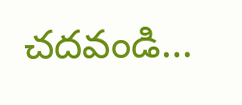చదవండి…